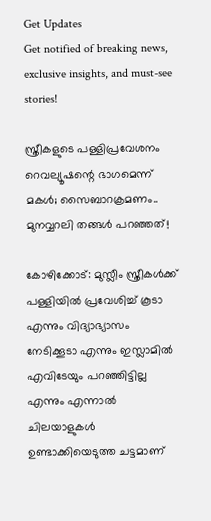Get Updates
Get notified of breaking news, exclusive insights, and must-see stories!

സ്ത്രീകളുടെ പള്ളിപ്രവേശനം റെവല്യൂഷന്റെ ഭാഗമെന്ന് മകള്‍; സൈബാറക്രമണം.. മുനവ്വറലി തങ്ങള്‍ പറഞ്ഞത്!

കോഴിക്കോട്: മുസ്ലീം സ്ത്രീകള്‍ക്ക് പള്ളിയില്‍ പ്രവേശിച്ച് കൂടാ എന്നും വിദ്യാഭ്യാസം നേടിക്കൂടാ എന്നും ഇസ്ലാമില്‍ എവിടേയും പറഞ്ഞിട്ടില്ല എന്നും എന്നാല്‍ ചിലയാളുകള്‍ ഉണ്ടാക്കിയെടുത്ത ചട്ടമാണ്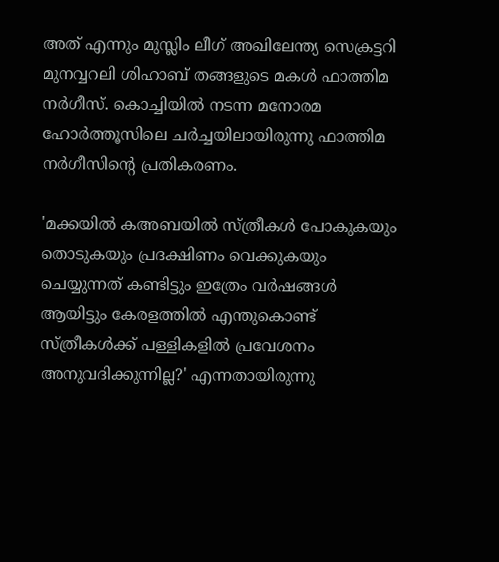അത് എന്നും മുസ്ലിം ലീഗ് അഖിലേന്ത്യ സെക്രട്ടറി മുനവ്വറലി ശിഹാബ് തങ്ങളുടെ മകള്‍ ഫാത്തിമ നര്‍ഗീസ്. കൊച്ചിയില്‍ നടന്ന മനോരമ ഹോര്‍ത്തൂസിലെ ചര്‍ച്ചയിലായിരുന്നു ഫാത്തിമ നര്‍ഗീസിന്റെ പ്രതികരണം.

'മക്കയില്‍ കഅബയില്‍ സ്ത്രീകള്‍ പോകുകയും തൊടുകയും പ്രദക്ഷിണം വെക്കുകയും ചെയ്യുന്നത് കണ്ടിട്ടും ഇത്രേം വര്‍ഷങ്ങള്‍ ആയിട്ടും കേരളത്തില്‍ എന്തുകൊണ്ട് സ്ത്രീകള്‍ക്ക് പള്ളികളില്‍ പ്രവേശനം അനുവദിക്കുന്നില്ല?' എന്നതായിരുന്നു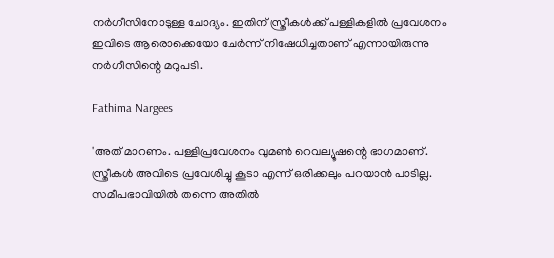നര്‍ഗീസിനോടുള്ള ചോദ്യം. ഇതിന് സ്ത്രീകള്‍ക്ക് പള്ളികളില്‍ പ്രവേശനം ഇവിടെ ആരൊക്കെയോ ചേര്‍ന്ന് നിഷേധിച്ചതാണ് എന്നായിരുന്നു നര്‍ഗീസിന്റെ മറുപടി.

Fathima Nargees

'അത് മാറണം. പള്ളിപ്രവേശനം വുമണ്‍ റെവല്യൂഷന്റെ ഭാഗമാണ്. സ്ത്രീകള്‍ അവിടെ പ്രവേശിച്ചു കൂടാ എന്ന് ഒരിക്കലും പറയാന്‍ പാടില്ല. സമീപഭാവിയില്‍ തന്നെ അതില്‍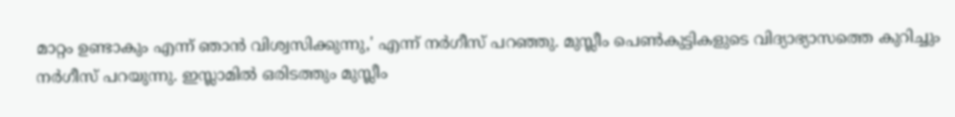മാറ്റം ഉണ്ടാകും എന്ന് ഞാന്‍ വിശ്വസിക്കുന്നു,' എന്ന് നര്‍ഗീസ് പറഞ്ഞു. മുസ്ലീം പെണ്‍കുട്ടികളുടെ വിദ്യാഭ്യാസത്തെ കുറിച്ചും നര്‍ഗീസ് പറയുന്നു. ഇസ്ലാമില്‍ ഒരിടത്തും മുസ്ലീം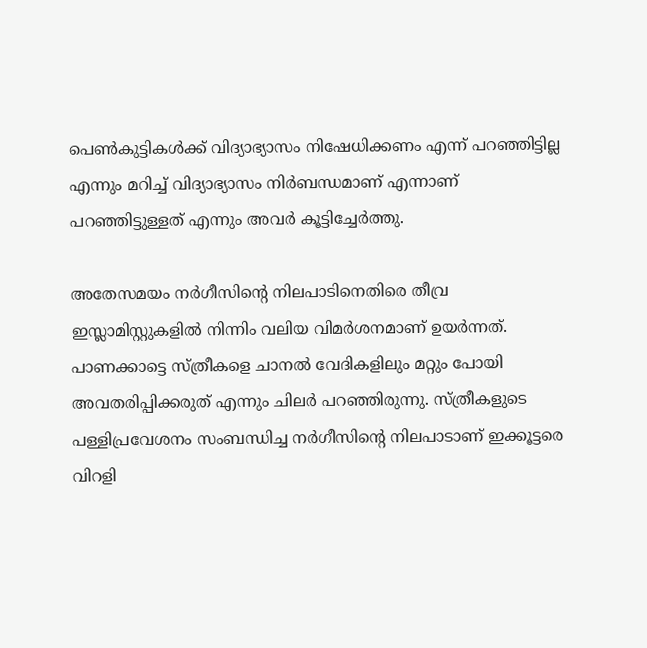പെണ്‍കുട്ടികള്‍ക്ക് വിദ്യാഭ്യാസം നിഷേധിക്കണം എന്ന് പറഞ്ഞിട്ടില്ല എന്നും മറിച്ച് വിദ്യാഭ്യാസം നിര്‍ബന്ധമാണ് എന്നാണ് പറഞ്ഞിട്ടുള്ളത് എന്നും അവര്‍ കൂട്ടിച്ചേര്‍ത്തു.

അതേസമയം നര്‍ഗീസിന്റെ നിലപാടിനെതിരെ തീവ്ര ഇസ്ലാമിസ്റ്റുകളില്‍ നിന്നിം വലിയ വിമര്‍ശനമാണ് ഉയര്‍ന്നത്. പാണക്കാട്ടെ സ്ത്രീകളെ ചാനല്‍ വേദികളിലും മറ്റും പോയി അവതരിപ്പിക്കരുത് എന്നും ചിലര്‍ പറഞ്ഞിരുന്നു. സ്ത്രീകളുടെ പള്ളിപ്രവേശനം സംബന്ധിച്ച നര്‍ഗീസിന്റെ നിലപാടാണ് ഇക്കൂട്ടരെ വിറളി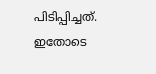പിടിപ്പിച്ചത്. ഇതോടെ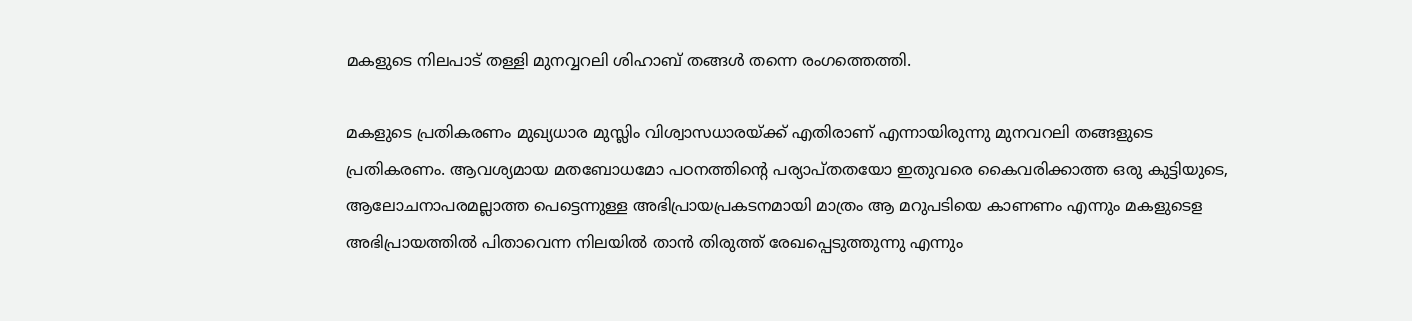മകളുടെ നിലപാട് തള്ളി മുനവ്വറലി ശിഹാബ് തങ്ങള്‍ തന്നെ രംഗത്തെത്തി.

മകളുടെ പ്രതികരണം മുഖ്യധാര മുസ്ലിം വിശ്വാസധാരയ്ക്ക് എതിരാണ് എന്നായിരുന്നു മുനവറലി തങ്ങളുടെ പ്രതികരണം. ആവശ്യമായ മതബോധമോ പഠനത്തിന്റെ പര്യാപ്തതയോ ഇതുവരെ കൈവരിക്കാത്ത ഒരു കുട്ടിയുടെ, ആലോചനാപരമല്ലാത്ത പെട്ടെന്നുള്ള അഭിപ്രായപ്രകടനമായി മാത്രം ആ മറുപടിയെ കാണണം എന്നും മകളുടെള അഭിപ്രായത്തില്‍ പിതാവെന്ന നിലയില്‍ താന്‍ തിരുത്ത് രേഖപ്പെടുത്തുന്നു എന്നും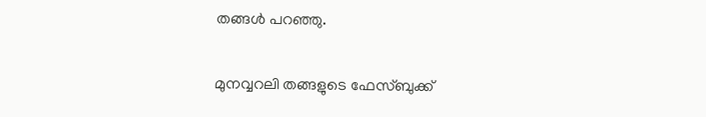തങ്ങള്‍ പറഞ്ഞു.

മുനവ്വറലി തങ്ങളുടെ ഫേസ്ബുക്ക്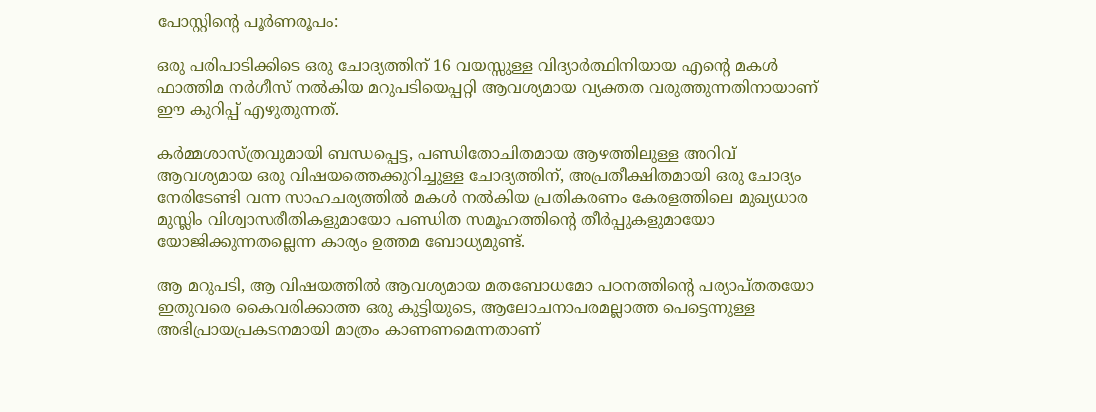പോസ്റ്റിന്റെ പൂര്‍ണരൂപം:

ഒരു പരിപാടിക്കിടെ ഒരു ചോദ്യത്തിന് 16 വയസ്സുള്ള വിദ്യാര്‍ത്ഥിനിയായ എന്റെ മകള്‍ ഫാത്തിമ നര്‍ഗീസ് നല്‍കിയ മറുപടിയെപ്പറ്റി ആവശ്യമായ വ്യക്തത വരുത്തുന്നതിനായാണ് ഈ കുറിപ്പ് എഴുതുന്നത്.

കര്‍മ്മശാസ്ത്രവുമായി ബന്ധപ്പെട്ട, പണ്ഡിതോചിതമായ ആഴത്തിലുള്ള അറിവ് ആവശ്യമായ ഒരു വിഷയത്തെക്കുറിച്ചുള്ള ചോദ്യത്തിന്, അപ്രതീക്ഷിതമായി ഒരു ചോദ്യം നേരിടേണ്ടി വന്ന സാഹചര്യത്തില്‍ മകള്‍ നല്‍കിയ പ്രതികരണം കേരളത്തിലെ മുഖ്യധാര മുസ്ലിം വിശ്വാസരീതികളുമായോ പണ്ഡിത സമൂഹത്തിന്റെ തീര്‍പ്പുകളുമായോ യോജിക്കുന്നതല്ലെന്ന കാര്യം ഉത്തമ ബോധ്യമുണ്ട്.

ആ മറുപടി, ആ വിഷയത്തില്‍ ആവശ്യമായ മതബോധമോ പഠനത്തിന്റെ പര്യാപ്തതയോ ഇതുവരെ കൈവരിക്കാത്ത ഒരു കുട്ടിയുടെ, ആലോചനാപരമല്ലാത്ത പെട്ടെന്നുള്ള അഭിപ്രായപ്രകടനമായി മാത്രം കാണണമെന്നതാണ്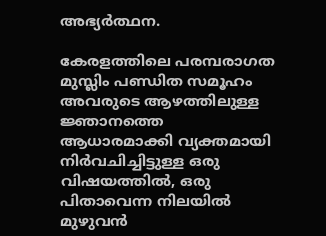അഭ്യര്‍ത്ഥന.

കേരളത്തിലെ പരമ്പരാഗത മുസ്ലിം പണ്ഡിത സമൂഹം അവരുടെ ആഴത്തിലുള്ള ജ്ഞാനത്തെ ആധാരമാക്കി വ്യക്തമായി നിര്‍വചിച്ചിട്ടുള്ള ഒരു വിഷയത്തില്‍, ഒരു പിതാവെന്ന നിലയില്‍ മുഴുവന്‍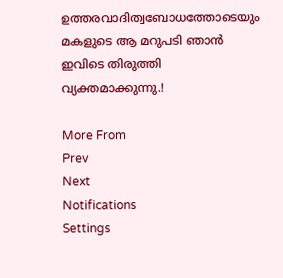ഉത്തരവാദിത്വബോധത്തോടെയും മകളുടെ ആ മറുപടി ഞാന്‍ ഇവിടെ തിരുത്തി വ്യക്തമാക്കുന്നു.!

More From
Prev
Next
Notifications
Settings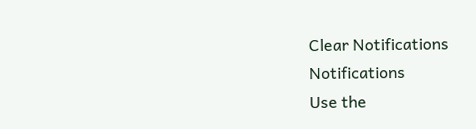Clear Notifications
Notifications
Use the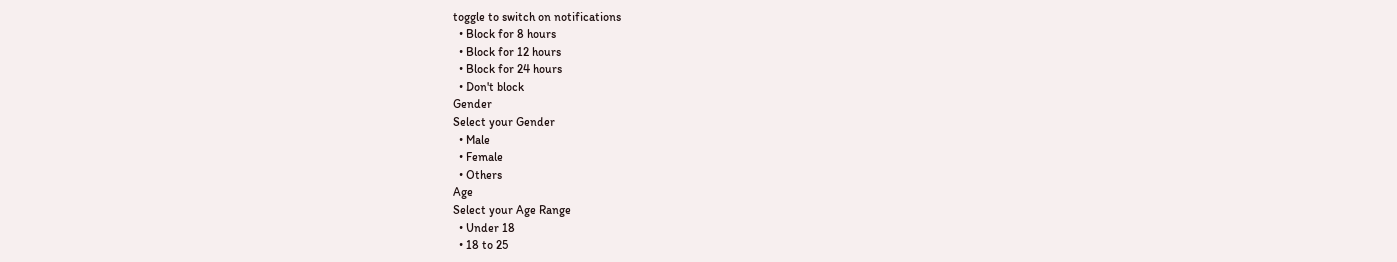toggle to switch on notifications
  • Block for 8 hours
  • Block for 12 hours
  • Block for 24 hours
  • Don't block
Gender
Select your Gender
  • Male
  • Female
  • Others
Age
Select your Age Range
  • Under 18
  • 18 to 25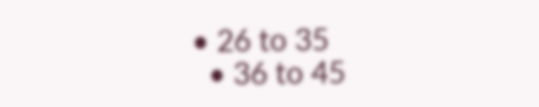• 26 to 35
  • 36 to 45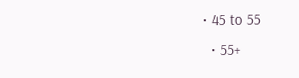• 45 to 55
  • 55+